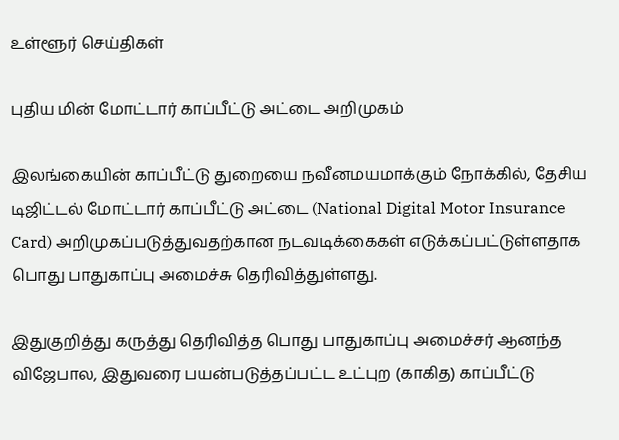உள்ளூர் செய்திகள்

புதிய மின் மோட்டார் காப்பீட்டு அட்டை அறிமுகம்

இலங்கையின் காப்பீட்டு துறையை நவீனமயமாக்கும் நோக்கில், தேசிய டிஜிட்டல் மோட்டார் காப்பீட்டு அட்டை (National Digital Motor Insurance Card) அறிமுகப்படுத்துவதற்கான நடவடிக்கைகள் எடுக்கப்பட்டுள்ளதாக பொது பாதுகாப்பு அமைச்சு தெரிவித்துள்ளது.

இதுகுறித்து கருத்து தெரிவித்த பொது பாதுகாப்பு அமைச்சர் ஆனந்த விஜேபால, இதுவரை பயன்படுத்தப்பட்ட உட்புற (காகித) காப்பீட்டு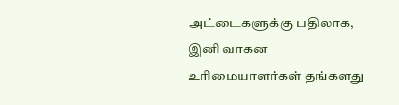அட்டைகளுக்கு பதிலாக, இனி வாகன உரிமையாளர்கள் தங்களது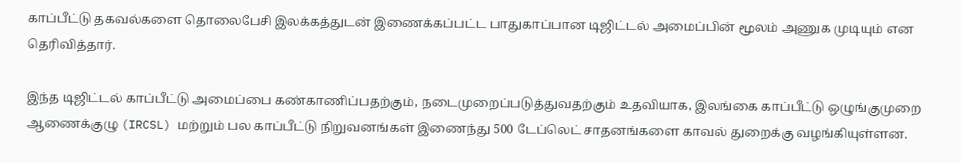காப்பீட்டு தகவல்களை தொலைபேசி இலக்கத்துடன் இணைக்கப்பட்ட பாதுகாப்பான டிஜிட்டல் அமைப்பின் மூலம் அணுக முடியும் என தெரிவித்தார்.

இந்த டிஜிட்டல் காப்பீட்டு அமைப்பை கண்காணிப்பதற்கும், நடைமுறைப்படுத்துவதற்கும் உதவியாக, இலங்கை காப்பீட்டு ஒழுங்குமுறை ஆணைக்குழு (IRCSL) மற்றும் பல காப்பீட்டு நிறுவனங்கள் இணைந்து 500 டேப்லெட் சாதனங்களை காவல் துறைக்கு வழங்கியுள்ளன.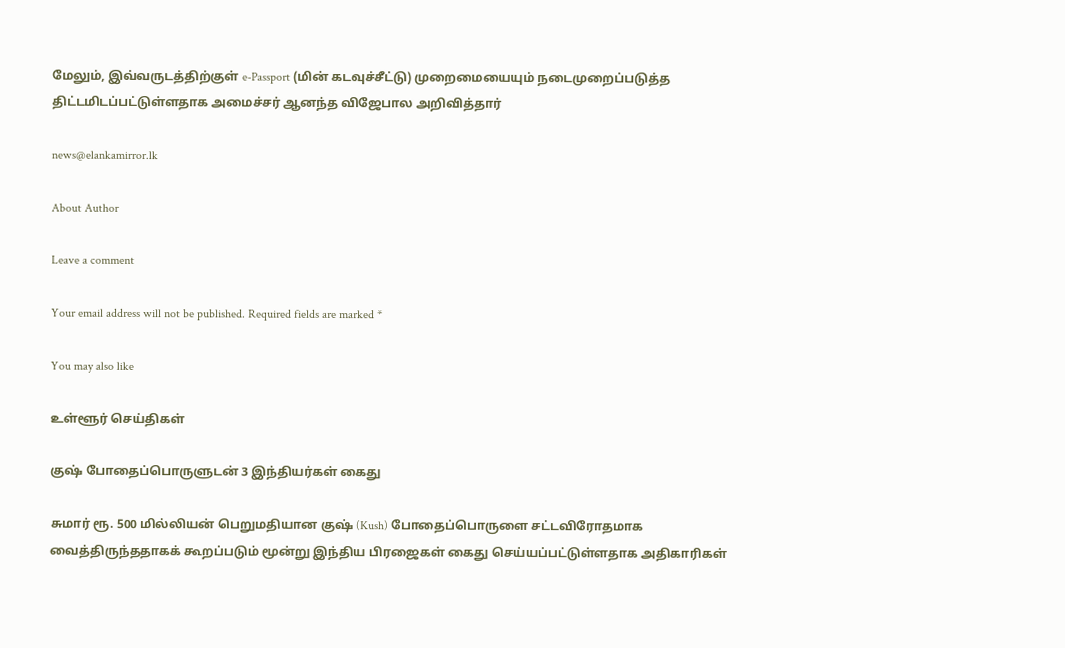மேலும், இவ்வருடத்திற்குள் e-Passport (மின் கடவுச்சீட்டு) முறைமையையும் நடைமுறைப்படுத்த திட்டமிடப்பட்டுள்ளதாக அமைச்சர் ஆனந்த விஜேபால அறிவித்தார்

news@elankamirror.lk

About Author

Leave a comment

Your email address will not be published. Required fields are marked *

You may also like

உள்ளூர் செய்திகள்

குஷ் போதைப்பொருளுடன் 3 இந்தியர்கள் கைது

சுமார் ரூ. 500 மில்லியன் பெறுமதியான குஷ் (Kush) போதைப்பொருளை சட்டவிரோதமாக வைத்திருந்ததாகக் கூறப்படும் மூன்று இந்திய பிரஜைகள் கைது செய்யப்பட்டுள்ளதாக அதிகாரிகள்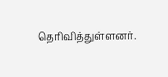தெரிவித்துள்ளனர்.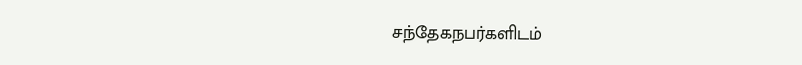சந்தேகநபர்களிடம்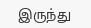இருந்து